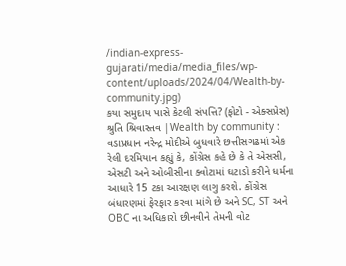/indian-express-gujarati/media/media_files/wp-content/uploads/2024/04/Wealth-by-community.jpg)
કયા સમુદાય પાસે કેટલી સંપત્તિ? (ફોટો - એક્સપ્રેસ)
શ્રુતિ શ્રિવાસ્તવ |Wealth by community : વડાપ્રધાન નરેન્દ્ર મોદીએ બુધવારે છત્તીસગઢમાં એક રેલી દરમિયાન કહ્યું કે, કોંગ્રેસ કહે છે કે તે એસસી, એસટી અને ઓબીસીના ક્વોટામાં ઘટાડો કરીને ધર્મના આધારે 15 ટકા આરક્ષણ લાગુ કરશે. કોંગ્રેસ બંધારણમાં ફેરફાર કરવા માંગે છે અને SC, ST અને OBC ના અધિકારો છીનવીને તેમની વોટ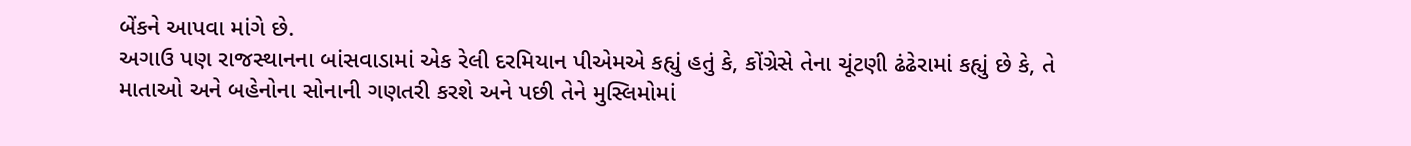બેંકને આપવા માંગે છે.
અગાઉ પણ રાજસ્થાનના બાંસવાડામાં એક રેલી દરમિયાન પીએમએ કહ્યું હતું કે, કોંગ્રેસે તેના ચૂંટણી ઢંઢેરામાં કહ્યું છે કે, તે માતાઓ અને બહેનોના સોનાની ગણતરી કરશે અને પછી તેને મુસ્લિમોમાં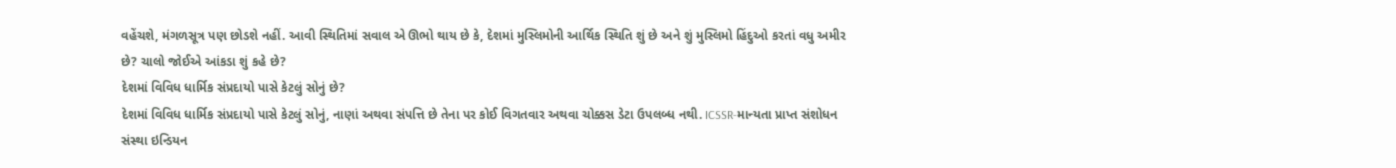વહેંચશે, મંગળસૂત્ર પણ છોડશે નહીં. આવી સ્થિતિમાં સવાલ એ ઊભો થાય છે કે, દેશમાં મુસ્લિમોની આર્થિક સ્થિતિ શું છે અને શું મુસ્લિમો હિંદુઓ કરતાં વધુ અમીર છે? ચાલો જોઈએ આંકડા શું કહે છે?
દેશમાં વિવિધ ધાર્મિક સંપ્રદાયો પાસે કેટલું સોનું છે?
દેશમાં વિવિધ ધાર્મિક સંપ્રદાયો પાસે કેટલું સોનું, નાણાં અથવા સંપત્તિ છે તેના પર કોઈ વિગતવાર અથવા ચોક્કસ ડેટા ઉપલબ્ધ નથી. ICSSR-માન્યતા પ્રાપ્ત સંશોધન સંસ્થા ઇન્ડિયન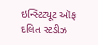ઇન્સ્ટિટ્યૂટ ઑફ દલિત સ્ટડીઝ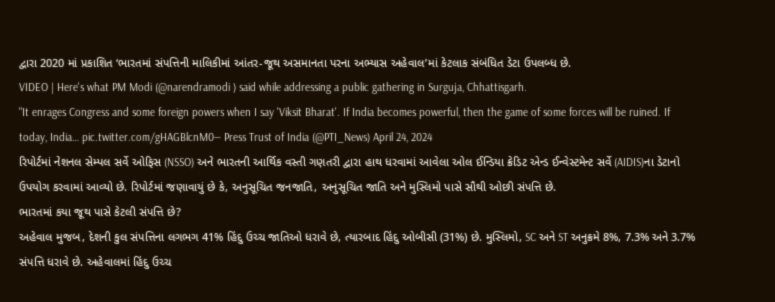દ્વારા 2020 માં પ્રકાશિત ‘ભારતમાં સંપત્તિની માલિકીમાં આંતર-જૂથ અસમાનતા પરના અભ્યાસ અહેવાલ’માં કેટલાક સંબંધિત ડેટા ઉપલબ્ધ છે.
VIDEO | Here's what PM Modi (@narendramodi ) said while addressing a public gathering in Surguja, Chhattisgarh.
"It enrages Congress and some foreign powers when I say 'Viksit Bharat'. If India becomes powerful, then the game of some forces will be ruined. If today, India… pic.twitter.com/gHAGBlcnM0— Press Trust of India (@PTI_News) April 24, 2024
રિપોર્ટમાં નેશનલ સેમ્પલ સર્વે ઓફિસ (NSSO) અને ભારતની આર્થિક વસ્તી ગણતરી દ્વારા હાથ ધરવામાં આવેલા ઓલ ઈન્ડિયા ક્રેડિટ એન્ડ ઈન્વેસ્ટમેન્ટ સર્વે (AIDIS)ના ડેટાનો ઉપયોગ કરવામાં આવ્યો છે. રિપોર્ટમાં જણાવાયું છે કે, અનુસૂચિત જનજાતિ, અનુસૂચિત જાતિ અને મુસ્લિમો પાસે સૌથી ઓછી સંપત્તિ છે.
ભારતમાં કયા જૂથ પાસે કેટલી સંપત્તિ છે?
અહેવાલ મુજબ, દેશની કુલ સંપત્તિના લગભગ 41% હિંદુ ઉચ્ચ જાતિઓ ધરાવે છે, ત્યારબાદ હિંદુ ઓબીસી (31%) છે. મુસ્લિમો, SC અને ST અનુક્રમે 8%, 7.3% અને 3.7% સંપત્તિ ધરાવે છે. અહેવાલમાં હિંદુ ઉચ્ચ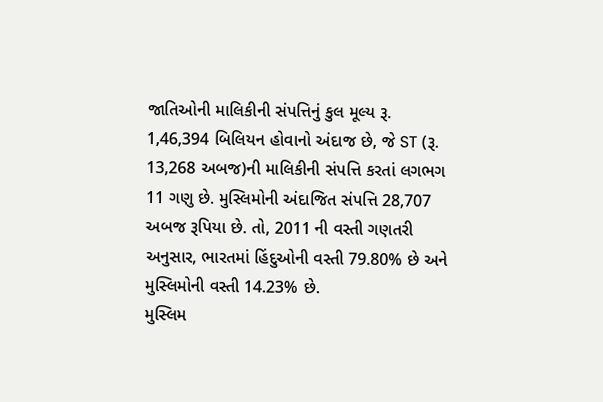જાતિઓની માલિકીની સંપત્તિનું કુલ મૂલ્ય રૂ. 1,46,394 બિલિયન હોવાનો અંદાજ છે, જે ST (રૂ. 13,268 અબજ)ની માલિકીની સંપત્તિ કરતાં લગભગ 11 ગણુ છે. મુસ્લિમોની અંદાજિત સંપત્તિ 28,707 અબજ રૂપિયા છે. તો, 2011 ની વસ્તી ગણતરી અનુસાર, ભારતમાં હિંદુઓની વસ્તી 79.80% છે અને મુસ્લિમોની વસ્તી 14.23% છે.
મુસ્લિમ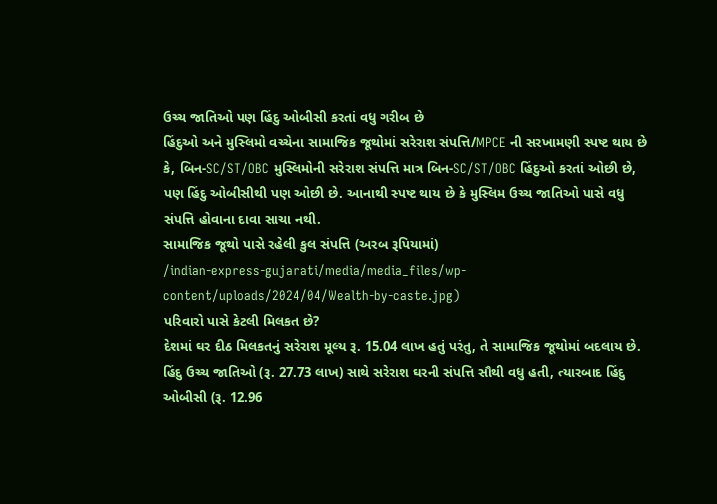ઉચ્ચ જાતિઓ પણ હિંદુ ઓબીસી કરતાં વધુ ગરીબ છે
હિંદુઓ અને મુસ્લિમો વચ્ચેના સામાજિક જૂથોમાં સરેરાશ સંપત્તિ/MPCE ની સરખામણી સ્પષ્ટ થાય છે કે, બિન-SC/ST/OBC મુસ્લિમોની સરેરાશ સંપત્તિ માત્ર બિન-SC/ST/OBC હિંદુઓ કરતાં ઓછી છે, પણ હિંદુ ઓબીસીથી પણ ઓછી છે. આનાથી સ્પષ્ટ થાય છે કે મુસ્લિમ ઉચ્ચ જાતિઓ પાસે વધુ સંપત્તિ હોવાના દાવા સાચા નથી.
સામાજિક જૂથો પાસે રહેલી કુલ સંપત્તિ (અરબ રૂપિયામાં)
/indian-express-gujarati/media/media_files/wp-content/uploads/2024/04/Wealth-by-caste.jpg)
પરિવારો પાસે કેટલી મિલકત છે?
દેશમાં ઘર દીઠ મિલકતનું સરેરાશ મૂલ્ય રૂ. 15.04 લાખ હતું પરંતુ, તે સામાજિક જૂથોમાં બદલાય છે. હિંદુ ઉચ્ચ જાતિઓ (રૂ. 27.73 લાખ) સાથે સરેરાશ ઘરની સંપત્તિ સૌથી વધુ હતી, ત્યારબાદ હિંદુ ઓબીસી (રૂ. 12.96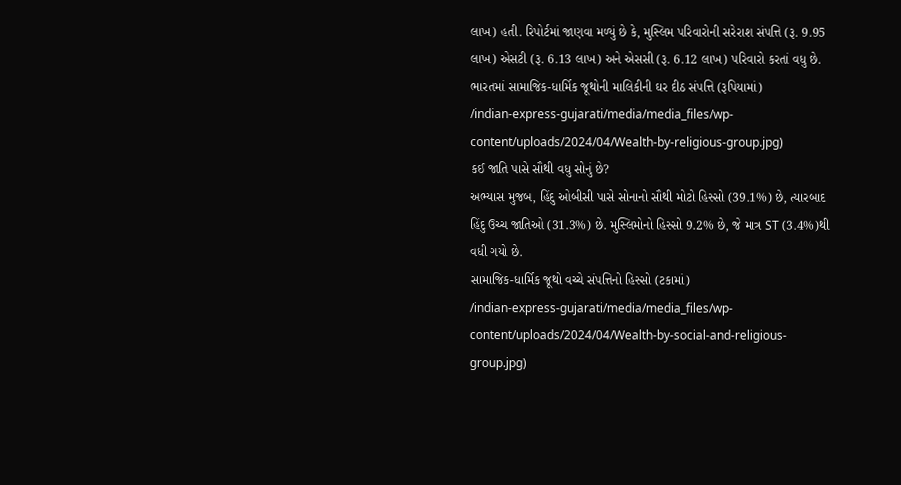લાખ) હતી. રિપોર્ટમાં જાણવા મળ્યું છે કે, મુસ્લિમ પરિવારોની સરેરાશ સંપત્તિ (રૂ. 9.95 લાખ) એસટી (રૂ. 6.13 લાખ) અને એસસી (રૂ. 6.12 લાખ) પરિવારો કરતાં વધુ છે.
ભારતમાં સામાજિક-ધાર્મિક જૂથોની માલિકીની ઘર દીઠ સંપત્તિ (રૂપિયામાં)
/indian-express-gujarati/media/media_files/wp-content/uploads/2024/04/Wealth-by-religious-group.jpg)
કઈ જાતિ પાસે સૌથી વધુ સોનું છે?
અભ્યાસ મુજબ, હિંદુ ઓબીસી પાસે સોનાનો સૌથી મોટો હિસ્સો (39.1%) છે, ત્યારબાદ હિંદુ ઉચ્ચ જાતિઓ (31.3%) છે. મુસ્લિમોનો હિસ્સો 9.2% છે, જે માત્ર ST (3.4%)થી વધી ગયો છે.
સામાજિક-ધાર્મિક જૂથો વચ્ચે સંપત્તિનો હિસ્સો (ટકામાં)
/indian-express-gujarati/media/media_files/wp-content/uploads/2024/04/Wealth-by-social-and-religious-group.jpg)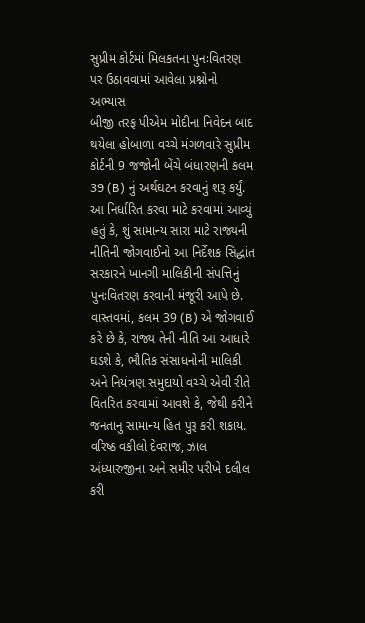સુપ્રીમ કોર્ટમાં મિલકતના પુનઃવિતરણ પર ઉઠાવવામાં આવેલા પ્રશ્નોનો અભ્યાસ
બીજી તરફ પીએમ મોદીના નિવેદન બાદ થયેલા હોબાળા વચ્ચે મંગળવારે સુપ્રીમ કોર્ટની 9 જજોની બેંચે બંધારણની કલમ 39 (B) નું અર્થઘટન કરવાનું શરૂ કર્યું. આ નિર્ધારિત કરવા માટે કરવામાં આવ્યું હતું કે, શું સામાન્ય સારા માટે રાજ્યની નીતિની જોગવાઈનો આ નિર્દેશક સિદ્ધાંત સરકારને ખાનગી માલિકીની સંપત્તિનું પુનઃવિતરણ કરવાની મંજૂરી આપે છે.
વાસ્તવમાં, કલમ 39 (B) એ જોગવાઈ કરે છે કે, રાજ્ય તેની નીતિ આ આધારે ઘડશે કે, ભૌતિક સંસાધનોની માલિકી અને નિયંત્રણ સમુદાયો વચ્ચે એવી રીતે વિતરિત કરવામાં આવશે કે, જેથી કરીને જનતાનુ સામાન્ય હિત પુરૂ કરી શકાય. વરિષ્ઠ વકીલો દેવરાજ, ઝાલ અંધ્યારુજીના અને સમીર પરીખે દલીલ કરી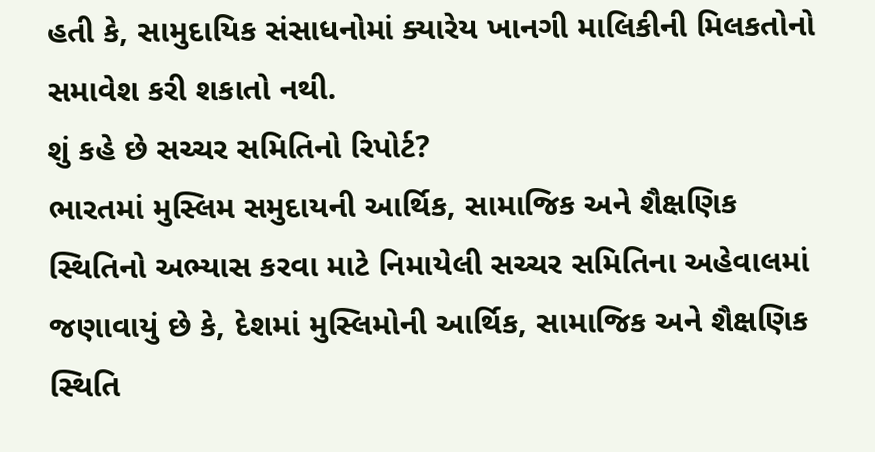હતી કે, સામુદાયિક સંસાધનોમાં ક્યારેય ખાનગી માલિકીની મિલકતોનો સમાવેશ કરી શકાતો નથી.
શું કહે છે સચ્ચર સમિતિનો રિપોર્ટ?
ભારતમાં મુસ્લિમ સમુદાયની આર્થિક, સામાજિક અને શૈક્ષણિક સ્થિતિનો અભ્યાસ કરવા માટે નિમાયેલી સચ્ચર સમિતિના અહેવાલમાં જણાવાયું છે કે, દેશમાં મુસ્લિમોની આર્થિક, સામાજિક અને શૈક્ષણિક સ્થિતિ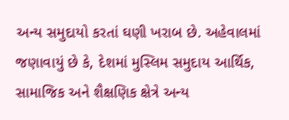અન્ય સમુદાયો કરતાં ઘણી ખરાબ છે. અહેવાલમાં જણાવાયું છે કે, દેશમાં મુસ્લિમ સમુદાય આર્થિક, સામાજિક અને શૈક્ષણિક ક્ષેત્રે અન્ય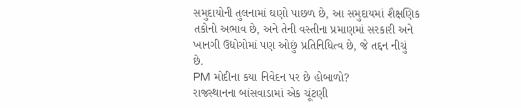સમુદાયોની તુલનામાં ઘણો પાછળ છે, આ સમુદાયમાં શૈક્ષણિક તકોનો અભાવ છે, અને તેની વસ્તીના પ્રમાણમાં સરકારી અને ખાનગી ઉદ્યોગોમાં પણ ઓછું પ્રતિનિધિત્વ છે, જે તદ્દન નીચું છે.
PM મોદીના કયા નિવેદન પર છે હોબાળો?
રાજસ્થાનના બાંસવાડામાં એક ચૂંટણી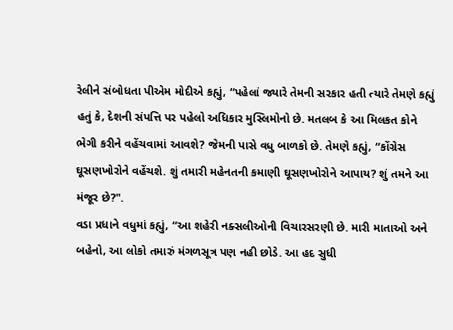રેલીને સંબોધતા પીએમ મોદીએ કહ્યું, “પહેલાં જ્યારે તેમની સરકાર હતી ત્યારે તેમણે કહ્યું હતું કે, દેશની સંપત્તિ પર પહેલો અધિકાર મુસ્લિમોનો છે. મતલબ કે આ મિલકત કોને ભેગી કરીને વહેંચવામાં આવશે? જેમની પાસે વધુ બાળકો છે. તેમણે કહ્યું, “કોંગ્રેસ ઘૂસણખોરોને વહેંચશે. શું તમારી મહેનતની કમાણી ઘૂસણખોરોને આપાય? શું તમને આ મંજૂર છે?".
વડા પ્રધાને વધુમાં કહ્યું, “આ શહેરી નક્સલીઓની વિચારસરણી છે. મારી માતાઓ અને બહેનો, આ લોકો તમારું મંગળસૂત્ર પણ નહી છોડે. આ હદ સુધી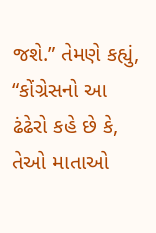જશે.” તેમણે કહ્યું, “કોંગ્રેસનો આ ઢંઢેરો કહે છે કે, તેઓ માતાઓ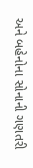અને બહેનોના સોનાની ગણતરી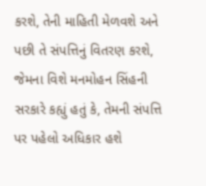કરશે, તેની માહિતી મેળવશે અને પછી તે સંપત્તિનું વિતરણ કરશે, જેમના વિશે મનમોહન સિંહની સરકારે કહ્યું હતું કે, તેમની સંપત્તિ પર પહેલો અધિકાર હશે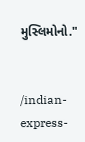મુસ્લિમોનો."


/indian-express-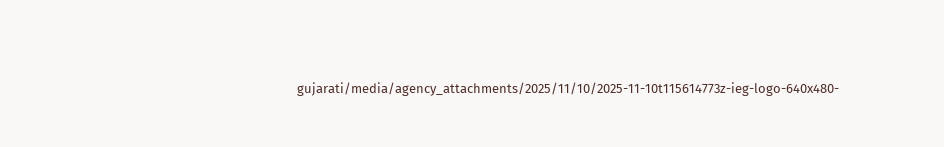gujarati/media/agency_attachments/2025/11/10/2025-11-10t115614773z-ieg-logo-640x480-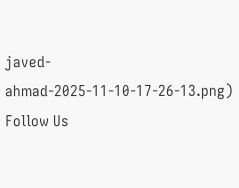javed-ahmad-2025-11-10-17-26-13.png)
Follow Us